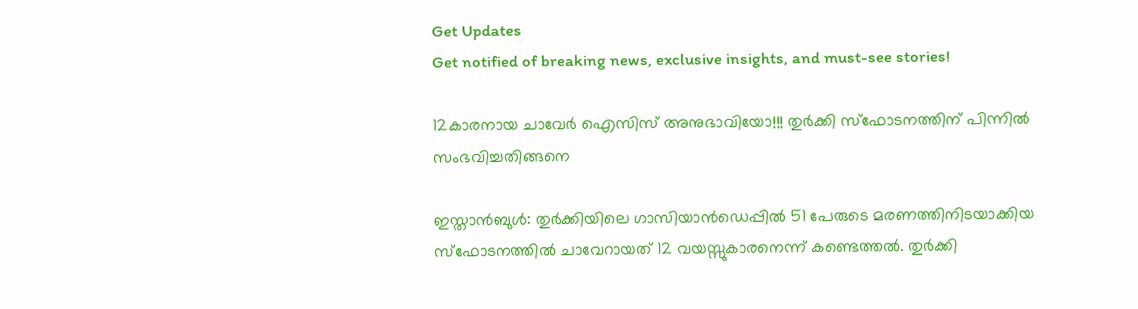Get Updates
Get notified of breaking news, exclusive insights, and must-see stories!

12കാരനായ ചാവേര്‍ ഐസിസ് അനുഭാവിയോ!!! തുര്‍ക്കി സ്‌ഫോടനത്തിന് പിന്നില്‍ സംഭവിച്ചതിങ്ങനെ

ഇസ്താന്‍ബുള്‍: തുര്‍ക്കിയിലെ ഗാസിയാന്‍ഡെപ്പില്‍ 51 പേരുടെ മരണത്തിനിടയാക്കിയ സ്‌ഫോടനത്തില്‍ ചാവേറായത് 12 വയസ്സുകാരനെന്ന് കണ്ടെത്തല്‍. തുര്‍ക്കി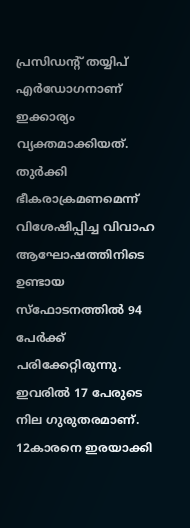പ്രസിഡന്റ് തയ്യിപ് എര്‍ഡോഗനാണ് ഇക്കാര്യം വ്യക്തമാക്കിയത്. തുര്‍ക്കി ഭീകരാക്രമണമെന്ന് വിശേഷിപ്പിച്ച വിവാഹ ആഘോഷത്തിനിടെ ഉണ്ടായ സ്‌ഫോടനത്തില്‍ 94 പേര്‍ക്ക് പരിക്കേറ്റിരുന്നു. ഇവരില്‍ 17 പേരുടെ നില ഗുരുതരമാണ്. 12കാരനെ ഇരയാക്കി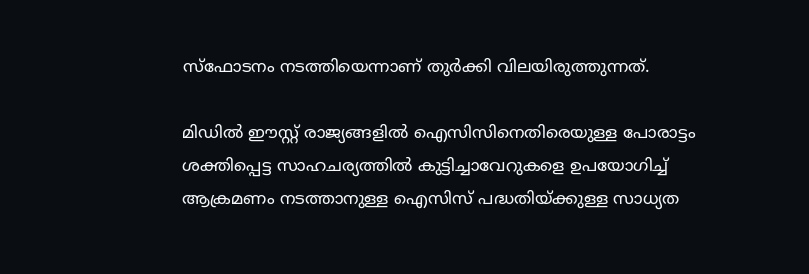സ്‌ഫോടനം നടത്തിയെന്നാണ് തുര്‍ക്കി വിലയിരുത്തുന്നത്.

മിഡില്‍ ഈസ്റ്റ് രാജ്യങ്ങളില്‍ ഐസിസിനെതിരെയുള്ള പോരാട്ടം ശക്തിപ്പെട്ട സാഹചര്യത്തില്‍ കുട്ടിച്ചാവേറുകളെ ഉപയോഗിച്ച് ആക്രമണം നടത്താനുള്ള ഐസിസ് പദ്ധതിയ്ക്കുള്ള സാധ്യത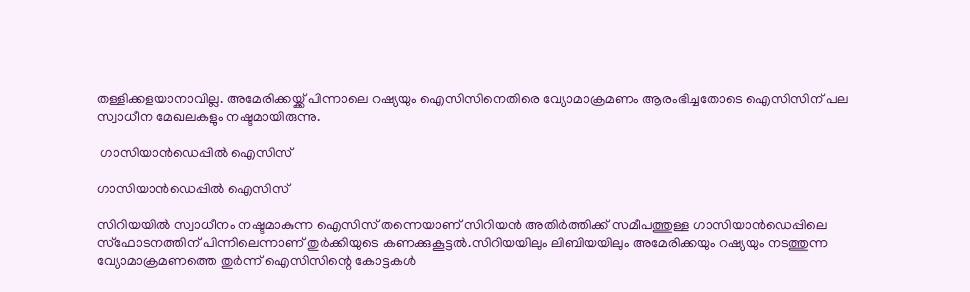തള്ളിക്കളയാനാവില്ല. അമേരിക്കയ്ക്ക് പിന്നാലെ റഷ്യയും ഐസിസിനെതിരെ വ്യോമാക്രമണം ആരംഭിച്ചതോടെ ഐസിസിന് പല സ്വാധീന മേഖലകളും നഷ്ടമായിരുന്നു.

 ഗാസിയാന്‍ഡെപ്പില്‍ ഐസിസ്

ഗാസിയാന്‍ഡെപ്പില്‍ ഐസിസ്

സിറിയയില്‍ സ്വാധീനം നഷ്ടമാകുന്ന ഐസിസ് തന്നെയാണ് സിറിയന്‍ അതിര്‍ത്തിക്ക് സമീപത്തുള്ള ഗാസിയാന്‍ഡെപ്പിലെ സ്‌ഫോടനത്തിന് പിന്നിലെന്നാണ് തുര്‍ക്കിയുടെ കണക്കുകൂട്ടല്‍.സിറിയയിലും ലിബിയയിലും അമേരിക്കയും റഷ്യയും നടത്തുന്ന വ്യോമാക്രമണത്തെ തുര്‍ന്ന് ഐസിസിന്റെ കോട്ടകള്‍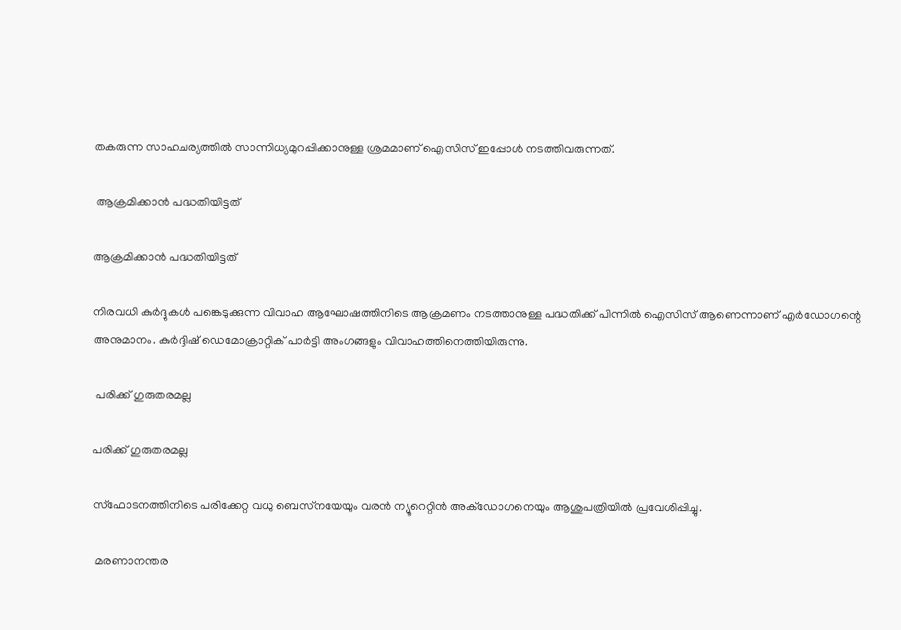തകരുന്ന സാഹചര്യത്തില്‍ സാന്നിധ്യമുറപ്പിക്കാനുള്ള ശ്രമമാണ് ഐസിസ് ഇപ്പോള്‍ നടത്തിവരുന്നത്.

 ആക്രമിക്കാന്‍ പദ്ധതിയിട്ടത്

ആക്രമിക്കാന്‍ പദ്ധതിയിട്ടത്

നിരവധി കുര്‍ദ്ദുകള്‍ പങ്കെടുക്കുന്ന വിവാഹ ആഘോഷത്തിനിടെ ആക്രമണം നടത്താനുള്ള പദ്ധതിക്ക് പിന്നില്‍ ഐസിസ് ആണെന്നാണ് എര്‍ഡോഗന്റെ അനുമാനം. കുര്‍ദ്ദിഷ് ഡെമോക്രാറ്റിക് പാര്‍ട്ടി അംഗങ്ങളും വിവാഹത്തിനെത്തിയിരുന്നു.

 പരിക്ക് ഗുരുതരമല്ല

പരിക്ക് ഗുരുതരമല്ല

സ്‌ഫോടനത്തിനിടെ പരിക്കേറ്റ വധു ബെസ്‌നയേയും വരന്‍ ന്യൂറെറ്റിന്‍ അക്‌ഡോഗനെയും ആശുപത്രിയില്‍ പ്രവേശിപ്പിച്ചു.

 മരണാനന്തര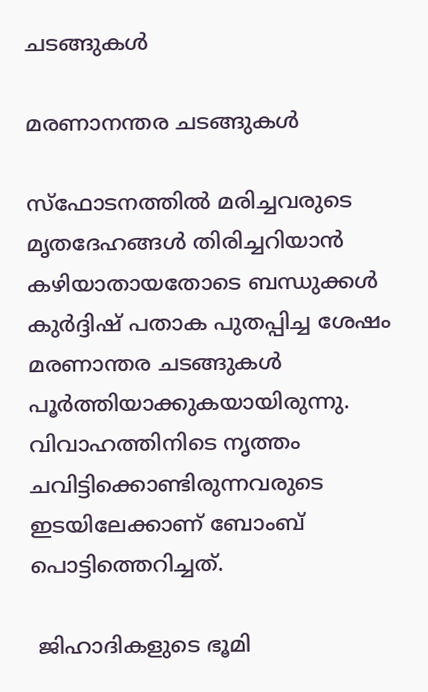ചടങ്ങുകള്‍

മരണാനന്തര ചടങ്ങുകള്‍

സ്‌ഫോടനത്തില്‍ മരിച്ചവരുടെ മൃതദേഹങ്ങള്‍ തിരിച്ചറിയാന്‍ കഴിയാതായതോടെ ബന്ധുക്കള്‍ കുര്‍ദ്ദിഷ് പതാക പുതപ്പിച്ച ശേഷം മരണാന്തര ചടങ്ങുകള്‍ പൂര്‍ത്തിയാക്കുകയായിരുന്നു. വിവാഹത്തിനിടെ നൃത്തം ചവിട്ടിക്കൊണ്ടിരുന്നവരുടെ ഇടയിലേക്കാണ് ബോംബ് പൊട്ടിത്തെറിച്ചത്.

 ജിഹാദികളുടെ ഭൂമി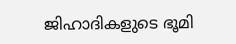ജിഹാദികളുടെ ഭൂമി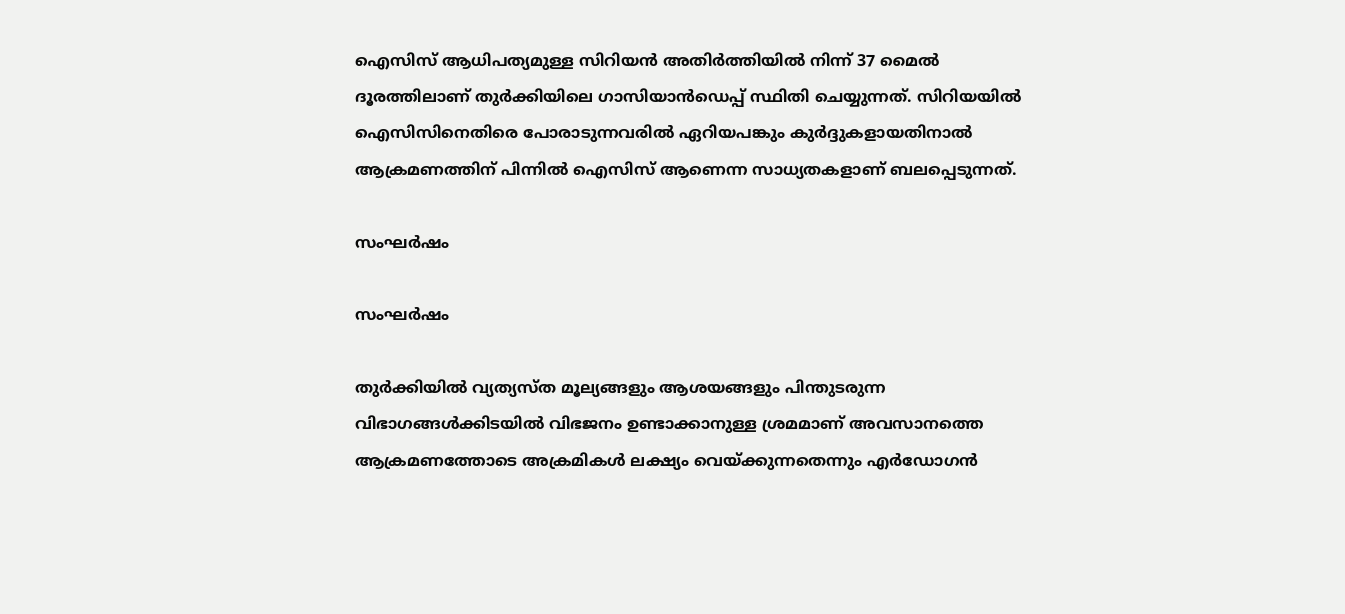ഐസിസ് ആധിപത്യമുള്ള സിറിയന്‍ അതിര്‍ത്തിയില്‍ നിന്ന് 37 മൈല്‍ ദൂരത്തിലാണ് തുര്‍ക്കിയിലെ ഗാസിയാന്‍ഡെപ്പ് സ്ഥിതി ചെയ്യുന്നത്. സിറിയയില്‍ ഐസിസിനെതിരെ പോരാടുന്നവരില്‍ ഏറിയപങ്കും കുര്‍ദ്ദുകളായതിനാല്‍ ആക്രമണത്തിന് പിന്നില്‍ ഐസിസ് ആണെന്ന സാധ്യതകളാണ് ബലപ്പെടുന്നത്.

സംഘര്‍ഷം

സംഘര്‍ഷം

തുര്‍ക്കിയില്‍ വ്യത്യസ്ത മൂല്യങ്ങളും ആശയങ്ങളും പിന്തുടരുന്ന വിഭാഗങ്ങള്‍ക്കിടയില്‍ വിഭജനം ഉണ്ടാക്കാനുള്ള ശ്രമമാണ് അവസാനത്തെ ആക്രമണത്തോടെ അക്രമികള്‍ ലക്ഷ്യം വെയ്ക്കുന്നതെന്നും എര്‍ഡോഗന്‍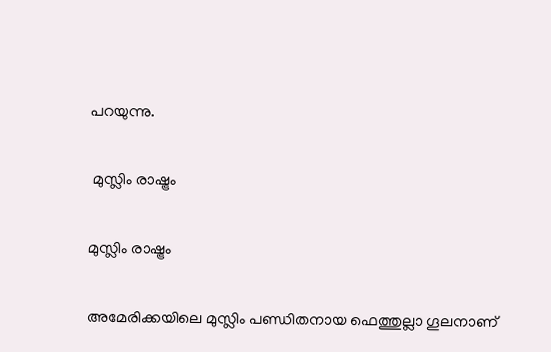പറയുന്നു.

 മുസ്ലിം രാഷ്ട്രം

മുസ്ലിം രാഷ്ട്രം

അമേരിക്കയിലെ മുസ്ലിം പണ്ഡിതനായ ഫെത്തുല്ലാ ഗൂലനാണ്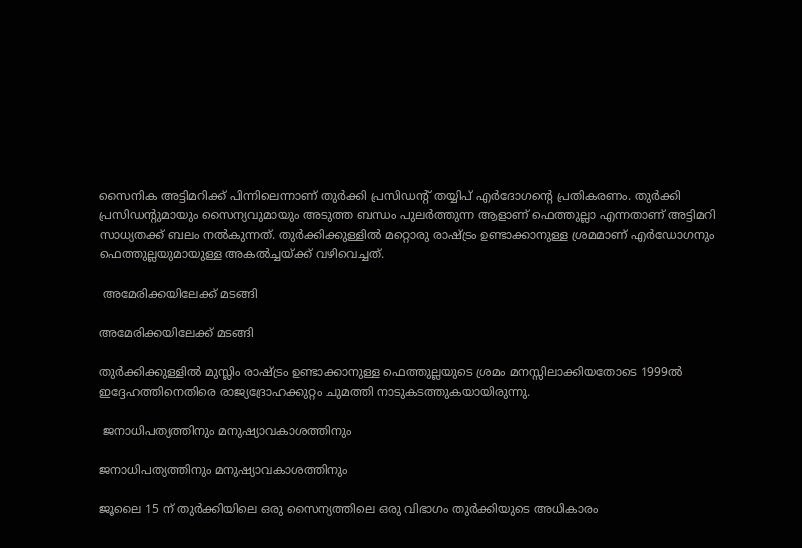സൈനിക അട്ടിമറിക്ക് പിന്നിലെന്നാണ് തുര്‍ക്കി പ്രസിഡന്റ് തയ്യിപ് എര്‍ദോഗന്റെ പ്രതികരണം. തുര്‍ക്കി പ്രസിഡന്റുമായും സൈന്യവുമായും അടുത്ത ബന്ധം പുലര്‍ത്തുന്ന ആളാണ് ഫെത്തുല്ലാ എന്നതാണ് അട്ടിമറി സാധ്യതക്ക് ബലം നല്‍കുന്നത്. തുര്‍ക്കിക്കുള്ളില്‍ മറ്റൊരു രാഷ്ട്രം ഉണ്ടാക്കാനുള്ള ശ്രമമാണ് എര്‍ഡോഗനും ഫെത്തുല്ലയുമായുള്ള അകല്‍ച്ചയ്ക്ക് വഴിവെച്ചത്.

 അമേരിക്കയിലേക്ക് മടങ്ങി

അമേരിക്കയിലേക്ക് മടങ്ങി

തുര്‍ക്കിക്കുള്ളില്‍ മുസ്ലിം രാഷ്ട്രം ഉണ്ടാക്കാനുള്ള ഫെത്തുല്ലയുടെ ശ്രമം മനസ്സിലാക്കിയതോടെ 1999ല്‍ ഇദ്ദേഹത്തിനെതിരെ രാജ്യദ്രോഹക്കുറ്റം ചുമത്തി നാടുകടത്തുകയായിരുന്നു.

 ജനാധിപത്യത്തിനും മനുഷ്യാവകാശത്തിനും

ജനാധിപത്യത്തിനും മനുഷ്യാവകാശത്തിനും

ജൂലൈ 15 ന് തുര്‍ക്കിയിലെ ഒരു സൈന്യത്തിലെ ഒരു വിഭാഗം തുര്‍ക്കിയുടെ അധികാരം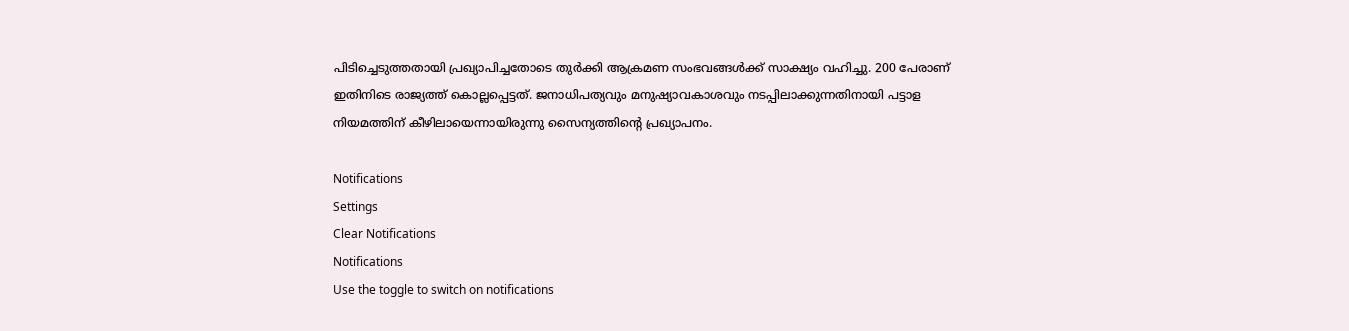പിടിച്ചെടുത്തതായി പ്രഖ്യാപിച്ചതോടെ തുര്‍ക്കി ആക്രമണ സംഭവങ്ങള്‍ക്ക് സാക്ഷ്യം വഹിച്ചു. 200 പേരാണ് ഇതിനിടെ രാജ്യത്ത് കൊല്ലപ്പെട്ടത്. ജനാധിപത്യവും മനുഷ്യാവകാശവും നടപ്പിലാക്കുന്നതിനായി പട്ടാള നിയമത്തിന് കീഴിലായെന്നായിരുന്നു സൈന്യത്തിന്റെ പ്രഖ്യാപനം.

Notifications
Settings
Clear Notifications
Notifications
Use the toggle to switch on notifications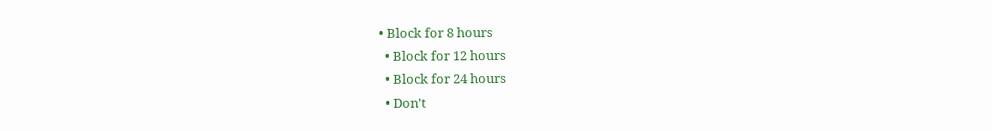• Block for 8 hours
  • Block for 12 hours
  • Block for 24 hours
  • Don't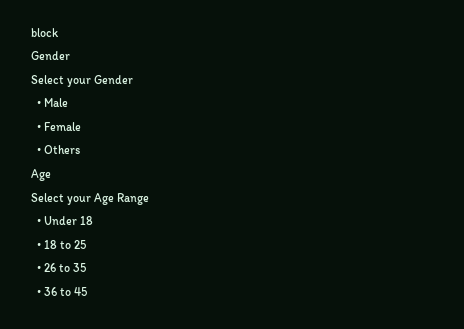block
Gender
Select your Gender
  • Male
  • Female
  • Others
Age
Select your Age Range
  • Under 18
  • 18 to 25
  • 26 to 35
  • 36 to 45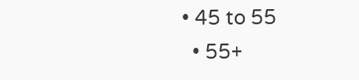• 45 to 55
  • 55+